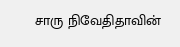சாரு நிவேதிதாவின்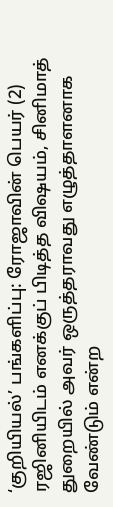‘குறியியல்’ பங்களிப்பு: ரோஜாவின் பெயர் (2)
ரஜினியிடம் எனக்குப் பிடித்த விஷயம், சினிமாத் துறையில் அவர் ஒருத்தராவது எழுத்தாளனாக வேண்டும் என்ற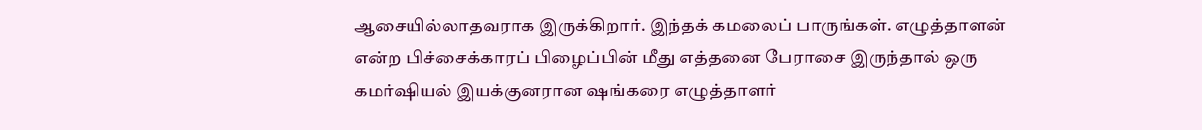ஆசையில்லாதவராக இருக்கிறார். இந்தக் கமலைப் பாருங்கள். எழுத்தாளன் என்ற பிச்சைக்காரப் பிழைப்பின் மீது எத்தனை பேராசை இருந்தால் ஒரு கமர்ஷியல் இயக்குனரான ஷங்கரை எழுத்தாளர்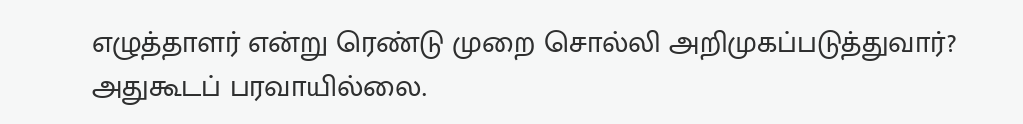எழுத்தாளர் என்று ரெண்டு முறை சொல்லி அறிமுகப்படுத்துவார்? அதுகூடப் பரவாயில்லை.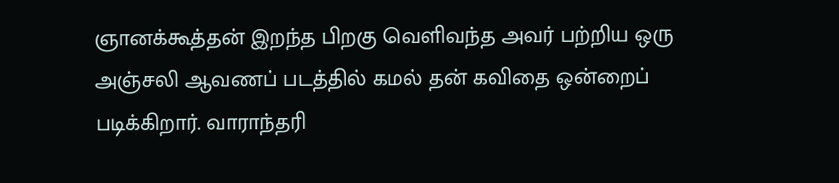ஞானக்கூத்தன் இறந்த பிறகு வெளிவந்த அவர் பற்றிய ஒரு அஞ்சலி ஆவணப் படத்தில் கமல் தன் கவிதை ஒன்றைப் படிக்கிறார். வாராந்தரி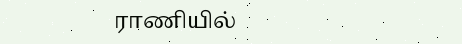ராணியில்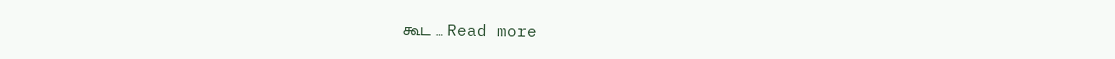கூட … Read more